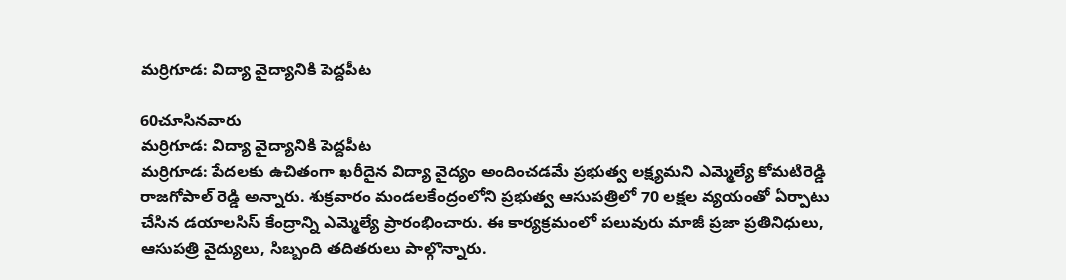మర్రిగూడ: విద్యా వైద్యానికి పెద్దపీట

60చూసినవారు
మర్రిగూడ: విద్యా వైద్యానికి పెద్దపీట
మర్రిగూడ: పేదలకు ఉచితంగా ఖరీదైన విద్యా వైద్యం అందించడమే ప్రభుత్వ లక్ష్యమని ఎమ్మెల్యే కోమటిరెడ్డి రాజగోపాల్ రెడ్డి అన్నారు. శుక్రవారం మండలకేంద్రంలోని ప్రభుత్వ ఆసుపత్రిలో 70 లక్షల వ్యయంతో ఏర్పాటు చేసిన డయాలసిస్ కేంద్రాన్ని ఎమ్మెల్యే ప్రారంభించారు. ఈ కార్యక్రమంలో పలువురు మాజీ ప్రజా ప్రతినిధులు, ఆసుపత్రి వైద్యులు, సిబ్బంది తదితరులు పాల్గొన్నారు.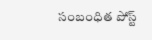సంబంధిత పోస్ట్